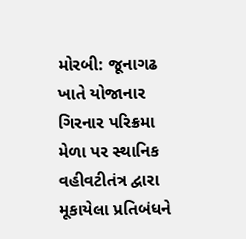મોરબી: જૂનાગઢ ખાતે યોજાનાર ગિરનાર પરિક્રમા મેળા પર સ્થાનિક વહીવટીતંત્ર દ્વારા મૂકાયેલા પ્રતિબંધને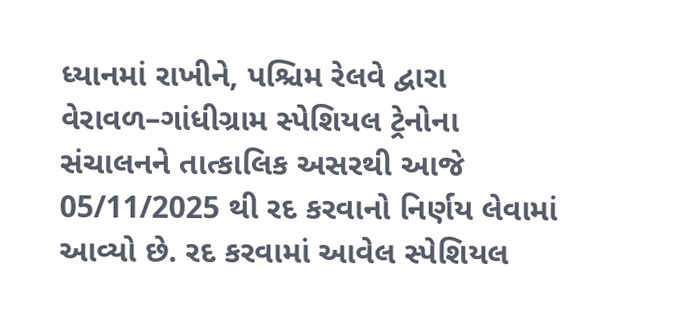ધ્યાનમાં રાખીને, પશ્ચિમ રેલવે દ્વારા વેરાવળ–ગાંધીગ્રામ સ્પેશિયલ ટ્રેનોના સંચાલનને તાત્કાલિક અસરથી આજે 05/11/2025 થી રદ કરવાનો નિર્ણય લેવામાં આવ્યો છે. રદ કરવામાં આવેલ સ્પેશિયલ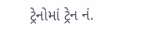ટ્રેનોમાં ટ્રેન નં.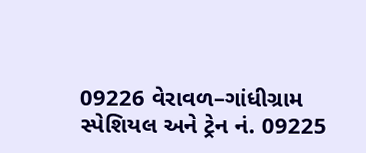09226 વેરાવળ–ગાંધીગ્રામ સ્પેશિયલ અને ટ્રેન નં. 09225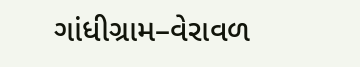ગાંધીગ્રામ–વેરાવળ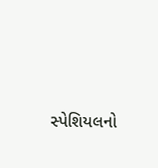સ્પેશિયલનો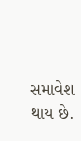સમાવેશ થાય છે.